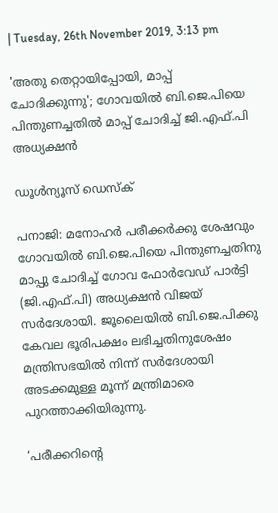| Tuesday, 26th November 2019, 3:13 pm

'അതു തെറ്റായിപ്പോയി, മാപ്പ് ചോദിക്കുന്നു'; ഗോവയില്‍ ബി.ജെ.പിയെ പിന്തുണച്ചതില്‍ മാപ്പ് ചോദിച്ച് ജി.എഫ്.പി അധ്യക്ഷന്‍

ഡൂള്‍ന്യൂസ് ഡെസ്‌ക്

പനാജി: മനോഹര്‍ പരീക്കര്‍ക്കു ശേഷവും ഗോവയില്‍ ബി.ജെ.പിയെ പിന്തുണച്ചതിനു മാപ്പു ചോദിച്ച് ഗോവ ഫോര്‍വേഡ് പാര്‍ട്ടി (ജി.എഫ്.പി) അധ്യക്ഷന്‍ വിജയ് സര്‍ദേശായി. ജൂലൈയില്‍ ബി.ജെ.പിക്കു കേവല ഭൂരിപക്ഷം ലഭിച്ചതിനുശേഷം മന്ത്രിസഭയില്‍ നിന്ന് സര്‍ദേശായി അടക്കമുള്ള മൂന്ന് മന്ത്രിമാരെ പുറത്താക്കിയിരുന്നു.

‘പരീക്കറിന്റെ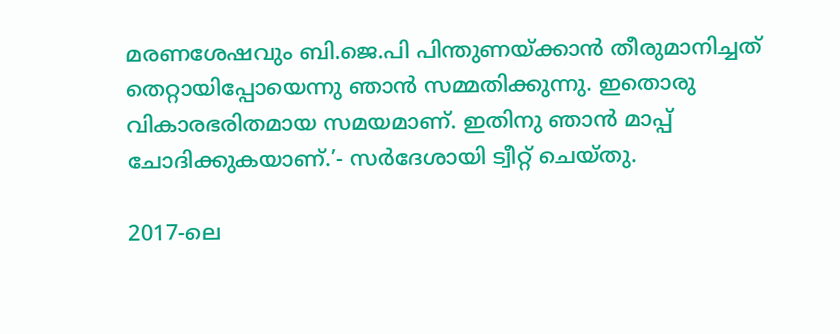മരണശേഷവും ബി.ജെ.പി പിന്തുണയ്ക്കാന്‍ തീരുമാനിച്ചത് തെറ്റായിപ്പോയെന്നു ഞാന്‍ സമ്മതിക്കുന്നു. ഇതൊരു വികാരഭരിതമായ സമയമാണ്. ഇതിനു ഞാന്‍ മാപ്പ് ചോദിക്കുകയാണ്.’- സര്‍ദേശായി ട്വീറ്റ് ചെയ്തു.

2017-ലെ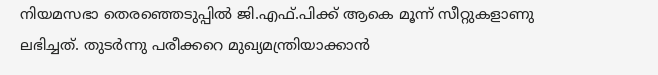നിയമസഭാ തെരഞ്ഞെടുപ്പില്‍ ജി.എഫ്.പിക്ക് ആകെ മൂന്ന് സീറ്റുകളാണു ലഭിച്ചത്. തുടര്‍ന്നു പരീക്കറെ മുഖ്യമന്ത്രിയാക്കാന്‍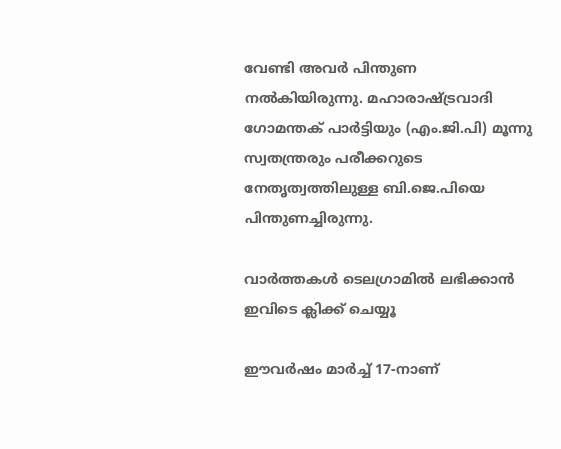വേണ്ടി അവര്‍ പിന്തുണ നല്‍കിയിരുന്നു. മഹാരാഷ്ട്രവാദി ഗോമന്തക് പാര്‍ട്ടിയും (എം.ജി.പി) മൂന്നു സ്വതന്ത്രരും പരീക്കറുടെ നേതൃത്വത്തിലുള്ള ബി.ജെ.പിയെ പിന്തുണച്ചിരുന്നു.

വാര്‍ത്തകള്‍ ടെലഗ്രാമില്‍ ലഭിക്കാന്‍ ഇവിടെ ക്ലിക്ക് ചെയ്യൂ

ഈവര്‍ഷം മാര്‍ച്ച് 17-നാണ്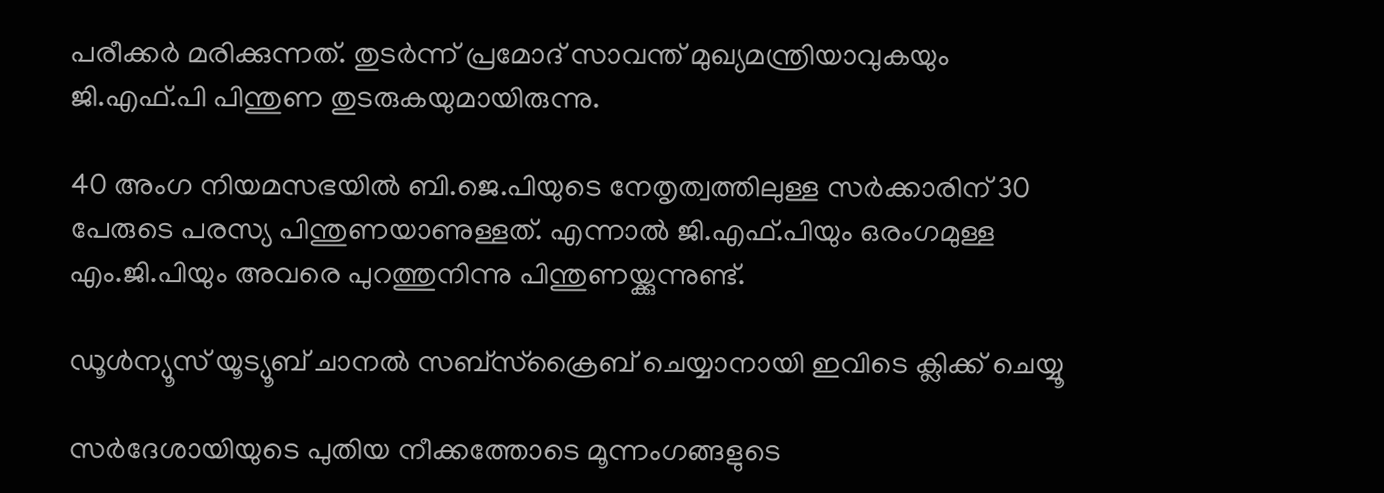പരീക്കര്‍ മരിക്കുന്നത്. തുടര്‍ന്ന് പ്രമോദ് സാവന്ത് മുഖ്യമന്ത്രിയാവുകയും ജി.എഫ്.പി പിന്തുണ തുടരുകയുമായിരുന്നു.

40 അംഗ നിയമസഭയില്‍ ബി.ജെ.പിയുടെ നേതൃത്വത്തിലുള്ള സര്‍ക്കാരിന് 30 പേരുടെ പരസ്യ പിന്തുണയാണുള്ളത്. എന്നാല്‍ ജി.എഫ്.പിയും ഒരംഗമുള്ള എം.ജി.പിയും അവരെ പുറത്തുനിന്നു പിന്തുണയ്ക്കുന്നുണ്ട്.

ഡൂൾന്യൂസ് യൂട്യൂബ് ചാനൽ സബ്സ്ക്രൈബ് ചെയ്യാനായി ഇവിടെ ക്ലിക്ക് ചെയ്യൂ

സര്‍ദേശായിയുടെ പുതിയ നീക്കത്തോടെ മൂന്നംഗങ്ങളുടെ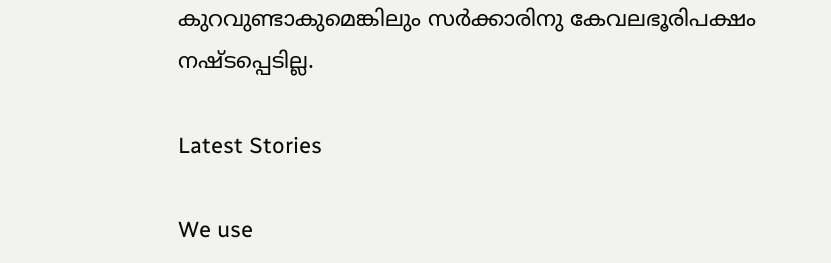കുറവുണ്ടാകുമെങ്കിലും സര്‍ക്കാരിനു കേവലഭൂരിപക്ഷം നഷ്ടപ്പെടില്ല.

Latest Stories

We use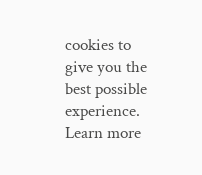cookies to give you the best possible experience. Learn more